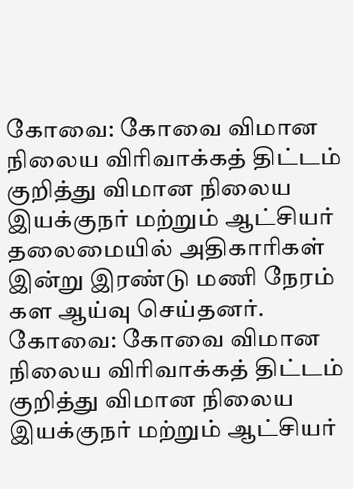கோவை: கோவை விமான நிலைய விரிவாக்கத் திட்டம் குறித்து விமான நிலைய இயக்குநர் மற்றும் ஆட்சியர் தலைமையில் அதிகாரிகள் இன்று இரண்டு மணி நேரம் கள ஆய்வு செய்தனர்.
கோவை: கோவை விமான நிலைய விரிவாக்கத் திட்டம் குறித்து விமான நிலைய இயக்குநர் மற்றும் ஆட்சியர்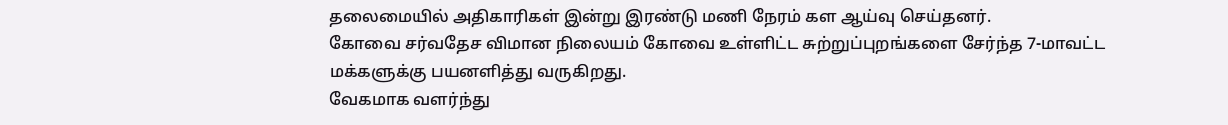தலைமையில் அதிகாரிகள் இன்று இரண்டு மணி நேரம் கள ஆய்வு செய்தனர்.
கோவை சர்வதேச விமான நிலையம் கோவை உள்ளிட்ட சுற்றுப்புறங்களை சேர்ந்த 7-மாவட்ட மக்களுக்கு பயனளித்து வருகிறது.
வேகமாக வளர்ந்து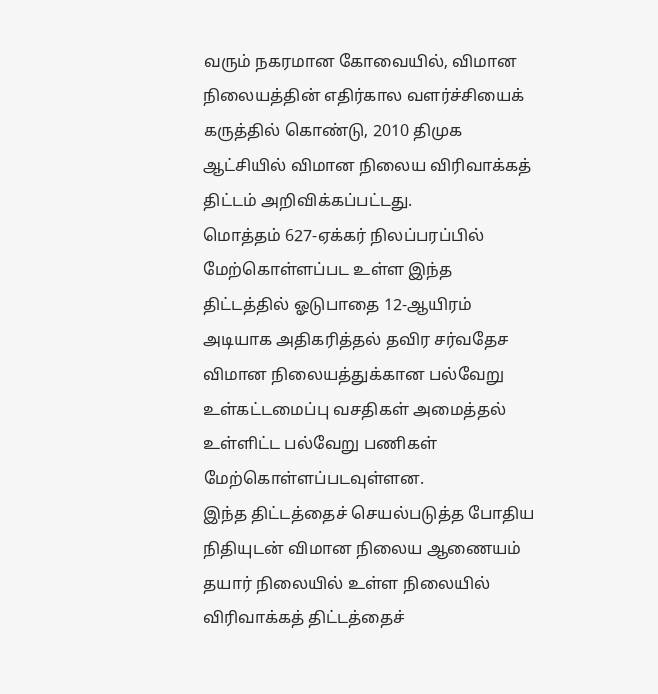வரும் நகரமான கோவையில், விமான நிலையத்தின் எதிர்கால வளர்ச்சியைக் கருத்தில் கொண்டு, 2010 திமுக ஆட்சியில் விமான நிலைய விரிவாக்கத் திட்டம் அறிவிக்கப்பட்டது.
மொத்தம் 627-ஏக்கர் நிலப்பரப்பில் மேற்கொள்ளப்பட உள்ள இந்த திட்டத்தில் ஓடுபாதை 12-ஆயிரம் அடியாக அதிகரித்தல் தவிர சர்வதேச விமான நிலையத்துக்கான பல்வேறு உள்கட்டமைப்பு வசதிகள் அமைத்தல் உள்ளிட்ட பல்வேறு பணிகள் மேற்கொள்ளப்படவுள்ளன.
இந்த திட்டத்தைச் செயல்படுத்த போதிய நிதியுடன் விமான நிலைய ஆணையம் தயார் நிலையில் உள்ள நிலையில் விரிவாக்கத் திட்டத்தைச்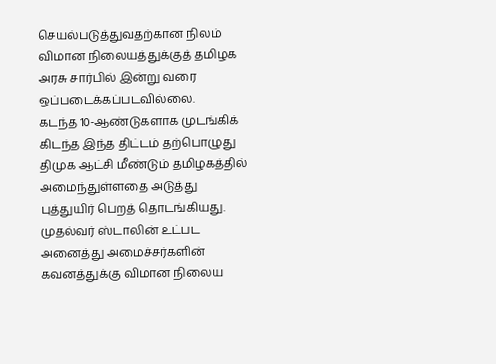செயல்படுத்துவதற்கான நிலம் விமான நிலையத்துக்குத் தமிழக அரசு சார்பில் இன்று வரை ஒப்படைக்கப்படவில்லை.
கடந்த 10-ஆண்டுகளாக முடங்கிக் கிடந்த இந்த திட்டம் தற்பொழுது திமுக ஆட்சி மீண்டும் தமிழகத்தில் அமைந்துள்ளதை அடுத்து புத்துயிர் பெறத் தொடங்கியது.
முதல்வர் ஸ்டாலின் உட்பட அனைத்து அமைச்சர்களின் கவனத்துக்கு விமான நிலைய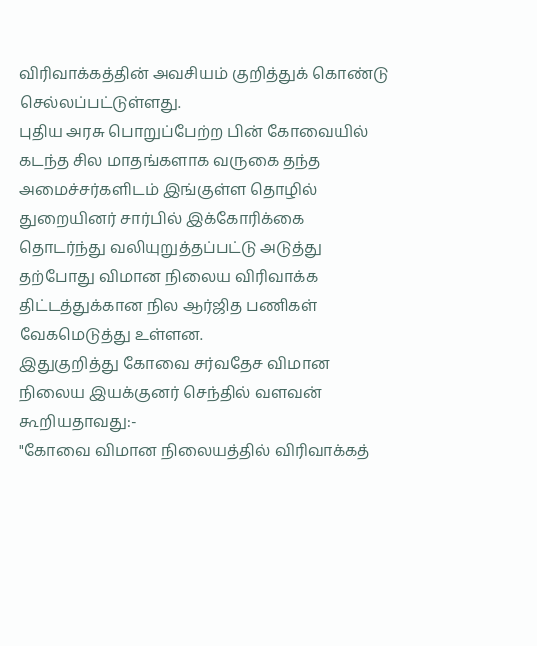விரிவாக்கத்தின் அவசியம் குறித்துக் கொண்டு செல்லப்பட்டுள்ளது.
புதிய அரசு பொறுப்பேற்ற பின் கோவையில் கடந்த சில மாதங்களாக வருகை தந்த அமைச்சர்களிடம் இங்குள்ள தொழில் துறையினர் சார்பில் இக்கோரிக்கை தொடர்ந்து வலியுறுத்தப்பட்டு அடுத்து தற்போது விமான நிலைய விரிவாக்க திட்டத்துக்கான நில ஆர்ஜித பணிகள் வேகமெடுத்து உள்ளன.
இதுகுறித்து கோவை சர்வதேச விமான நிலைய இயக்குனர் செந்தில் வளவன் கூறியதாவது:-
"கோவை விமான நிலையத்தில் விரிவாக்கத்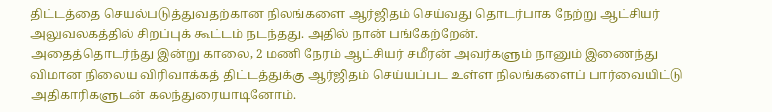திட்டத்தை செயல்படுத்துவதற்கான நிலங்களை ஆர்ஜிதம் செய்வது தொடர்பாக நேற்று ஆட்சியர் அலுவலகத்தில் சிறப்புக் கூட்டம் நடந்தது. அதில் நான் பங்கேற்றேன்.
அதைத்தொடர்ந்து இன்று காலை, 2 மணி நேரம் ஆட்சியர் சமீரன் அவர்களும் நானும் இணைந்து விமான நிலைய விரிவாக்கத் திட்டத்துக்கு ஆர்ஜிதம் செய்யப்பட உள்ள நிலங்களைப் பார்வையிட்டு அதிகாரிகளுடன் கலந்துரையாடினோம்.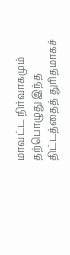மாவட்ட நிர்வாகமும் தற்பொழுது இந்த திட்டத்தைத் துரிதமாகச்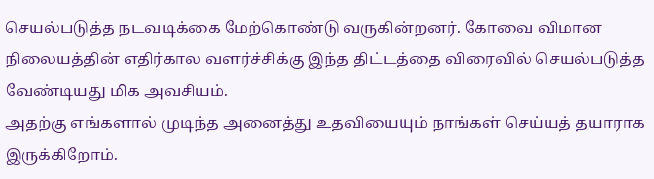செயல்படுத்த நடவடிக்கை மேற்கொண்டு வருகின்றனர். கோவை விமான நிலையத்தின் எதிர்கால வளர்ச்சிக்கு இந்த திட்டத்தை விரைவில் செயல்படுத்த வேண்டியது மிக அவசியம்.
அதற்கு எங்களால் முடிந்த அனைத்து உதவியையும் நாங்கள் செய்யத் தயாராக இருக்கிறோம்.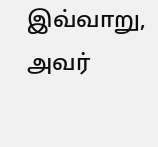இவ்வாறு, அவர்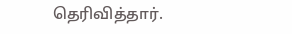தெரிவித்தார்.